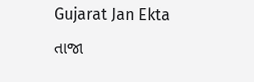Gujarat Jan Ekta
તાજા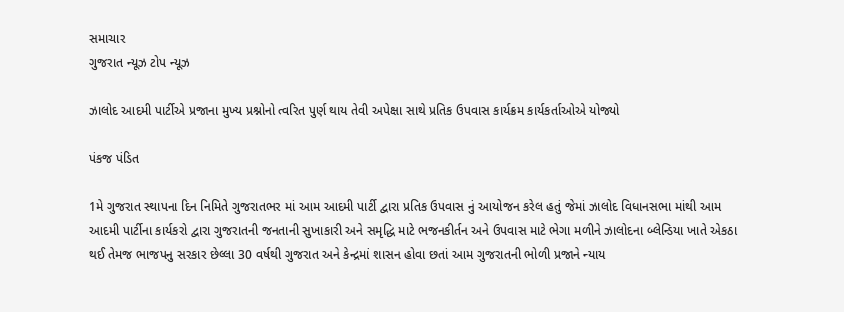સમાચાર
ગુજરાત ન્યૂઝ ટોપ ન્યૂઝ

ઝાલોદ આદમી પાર્ટીએ પ્રજાના મુખ્ય પ્રશ્નોનો ત્વરિત પુર્ણ થાય તેવી અપેક્ષા સાથે પ્રતિક ઉપવાસ કાર્યક્રમ કાર્યકર્તાઓએ યોજ્યો

પંકજ પંડિત

1મે ગુજરાત સ્થાપના દિન નિમિતે ગુજરાતભર માં આમ આદમી પાર્ટી દ્વારા પ્રતિક ઉપવાસ નું આયોજન કરેલ હતું જેમાં ઝાલોદ વિધાનસભા માંથી આમ આદમી પાર્ટીના કાર્યકરો દ્વારા ગુજરાતની જનતાની સુખાકારી અને સમૃદ્ધિ માટે ભજનકીર્તન અને ઉપવાસ માટે ભેગા મળીને ઝાલોદના બ્લેન્ડિયા ખાતે એકઠા થઈ તેમજ ભાજપનુ સરકાર છેલ્લા 30 વર્ષથી ગુજરાત અને કેન્દ્રમાં શાસન હોવા છતાં આમ ગુજરાતની ભોળી પ્રજાને ન્યાય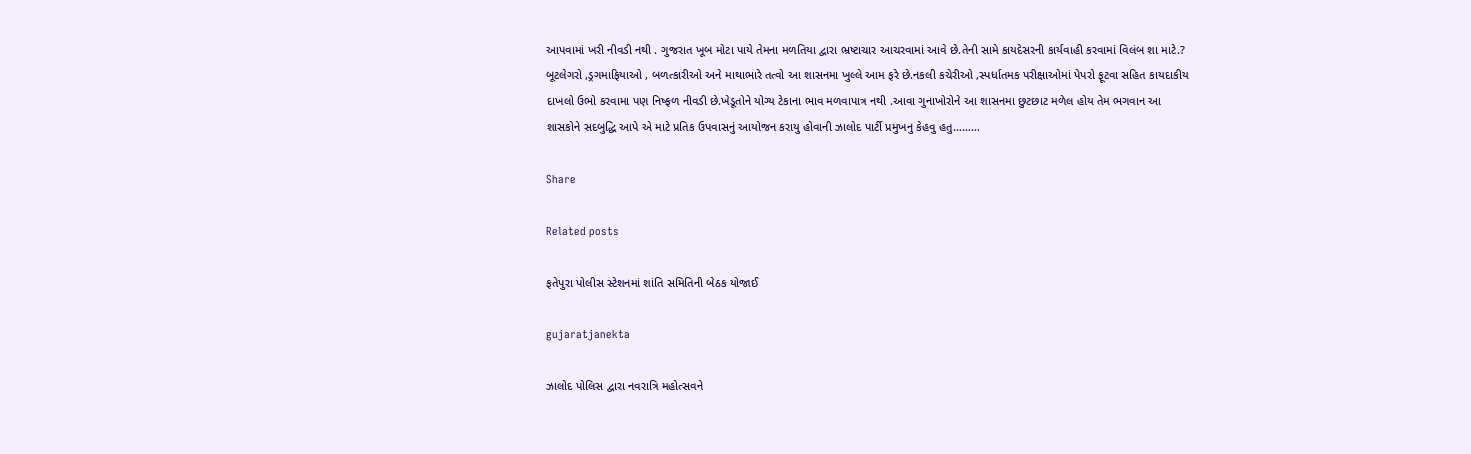આપવામાં ખરી નીવડી નથી . ગુજરાત ખૂબ મોટા પાયે તેમના મળતિયા દ્વારા ભ્રષ્ટાચાર આચરવામાં આવે છે.તેની સામે કાયદેસરની કાર્યવાહી કરવામાં વિલંબ શા માટે.?
બૂટલેગરો ,ડ્રગમાફિયાઓ , બળત્કારીઓ અને માથાભારે તત્વો આ શાસનમા ખુલ્લે આમ ફરે છે.નકલી કચેરીઓ ,સ્પર્ધાતમક પરીક્ષાઓમાં પેપરો ફૂટવા સહિત કાયદાકીય દાખલો ઉભો કરવામા પણ નિષ્ફળ નીવડી છે.ખેડૂતોને યોગ્ય ટેકાના ભાવ મળવાપાત્ર નથી .આવા ગુનાખોરોને આ શાસનમા છુટછાટ મળેલ હોય તેમ ભગવાન આ શાસકોને સદબુદ્ધિ આપે એ માટે પ્રતિક ઉપવાસનું આયોજન કરાયુ હોવાની ઝાલોદ પાર્ટી પ્રમુખનુ કેહવુ હતુ………

Share

Related posts

ફતેપુરા પોલીસ સ્ટેશનમાં શાંતિ સમિતિની બેઠક યોજાઈ

gujaratjanekta

ઝાલોદ પોલિસ દ્વારા નવરાત્રિ મહોત્સવને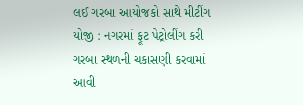લઈ ગરબા આયોજકો સાથે મીટીંગ યોજી : નગરમાં ફૂટ પેટ્રોલીંગ કરી ગરબા સ્થળની ચકાસણી કરવામાં આવી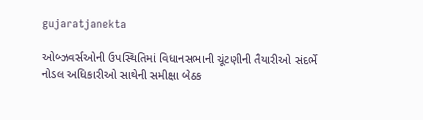gujaratjanekta

ઓબ્ઝવર્સઓની ઉપસ્થિતિમાં વિધાનસભાની ચૂંટણીની તૈયારીઓ સંદર્ભે નોડલ અધિકારીઓ સાથેની સમીક્ષા બેઠક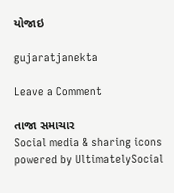યોજાઇ

gujaratjanekta

Leave a Comment

તાજા સમાચાર
Social media & sharing icons powered by UltimatelySocial